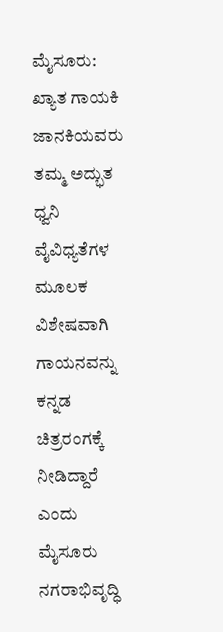ಮೈಸೂರು: ಖ್ಯಾತ ಗಾಯಕಿ ಜಾನಕಿಯವರು ತಮ್ಮ ಅದ್ಭುತ ಧ್ವನಿ ವೈವಿಧ್ಯತೆಗಳ ಮೂಲಕ ವಿಶೇಷವಾಗಿ ಗಾಯನವನ್ನು ಕನ್ನಡ ಚಿತ್ರರಂಗಕ್ಕೆ ನೀಡಿದ್ದಾರೆ ಎಂದು ಮೈಸೂರು ನಗರಾಭಿವೃದ್ಧಿ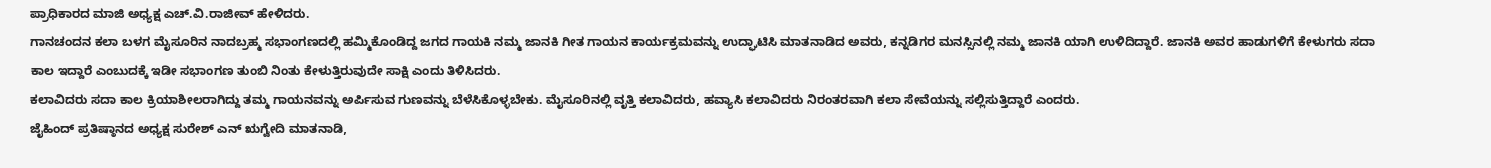ಪ್ರಾಧಿಕಾರದ ಮಾಜಿ ಅಧ್ಯಕ್ಷ ಎಚ್.ವಿ.ರಾಜೀವ್ ಹೇಳಿದರು.
ಗಾನಚಂದನ ಕಲಾ ಬಳಗ ಮೈಸೂರಿನ ನಾದಬ್ರಹ್ಮ ಸಭಾಂಗಣದಲ್ಲಿ ಹಮ್ಮಿಕೊಂಡಿದ್ದ ಜಗದ ಗಾಯಕಿ ನಮ್ಮ ಜಾನಕಿ ಗೀತ ಗಾಯನ ಕಾರ್ಯಕ್ರಮವನ್ನು ಉದ್ಘಾಟಿಸಿ ಮಾತನಾಡಿದ ಅವರು, ಕನ್ನಡಿಗರ ಮನಸ್ಸಿನಲ್ಲಿ ನಮ್ಮ ಜಾನಕಿ ಯಾಗಿ ಉಳಿದಿದ್ದಾರೆ. ಜಾನಕಿ ಅವರ ಹಾಡುಗಳಿಗೆ ಕೇಳುಗರು ಸದಾ ಕಾಲ ಇದ್ದಾರೆ ಎಂಬುದಕ್ಕೆ ಇಡೀ ಸಭಾಂಗಣ ತುಂಬಿ ನಿಂತು ಕೇಳುತ್ತಿರುವುದೇ ಸಾಕ್ಷಿ ಎಂದು ತಿಳಿಸಿದರು.
ಕಲಾವಿದರು ಸದಾ ಕಾಲ ಕ್ರಿಯಾಶೀಲರಾಗಿದ್ದು ತಮ್ಮ ಗಾಯನವನ್ನು ಅರ್ಪಿಸುವ ಗುಣವನ್ನು ಬೆಳೆಸಿಕೊಳ್ಳಬೇಕು. ಮೈಸೂರಿನಲ್ಲಿ ವೃತ್ತಿ ಕಲಾವಿದರು, ಹವ್ಯಾಸಿ ಕಲಾವಿದರು ನಿರಂತರವಾಗಿ ಕಲಾ ಸೇವೆಯನ್ನು ಸಲ್ಲಿಸುತ್ತಿದ್ದಾರೆ ಎಂದರು.
ಜೈಹಿಂದ್ ಪ್ರತಿಷ್ಠಾನದ ಅಧ್ಯಕ್ಷ ಸುರೇಶ್ ಎನ್ ಋಗ್ವೇದಿ ಮಾತನಾಡಿ,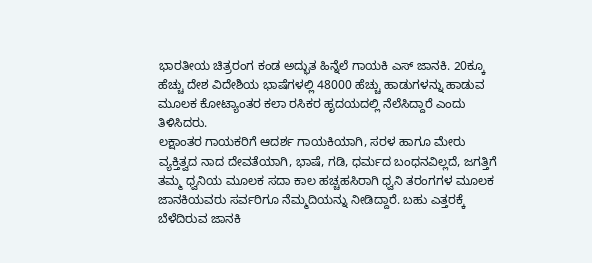ಭಾರತೀಯ ಚಿತ್ರರಂಗ ಕಂಡ ಅದ್ಭುತ ಹಿನ್ನೆಲೆ ಗಾಯಕಿ ಎಸ್ ಜಾನಕಿ. 20ಕ್ಕೂ ಹೆಚ್ಚು ದೇಶ ವಿದೇಶಿಯ ಭಾಷೆಗಳಲ್ಲಿ 48000 ಹೆಚ್ಚು ಹಾಡುಗಳನ್ನು ಹಾಡುವ ಮೂಲಕ ಕೋಟ್ಯಾಂತರ ಕಲಾ ರಸಿಕರ ಹೃದಯದಲ್ಲಿ ನೆಲೆಸಿದ್ದಾರೆ ಎಂದು ತಿಳಿಸಿದರು.
ಲಕ್ಷಾಂತರ ಗಾಯಕರಿಗೆ ಆದರ್ಶ ಗಾಯಕಿಯಾಗಿ, ಸರಳ ಹಾಗೂ ಮೇರು ವ್ಯಕ್ತಿತ್ವದ ನಾದ ದೇವತೆಯಾಗಿ, ಭಾಷೆ, ಗಡಿ, ಧರ್ಮದ ಬಂಧನವಿಲ್ಲದೆ, ಜಗತ್ತಿಗೆ ತಮ್ಮ ಧ್ವನಿಯ ಮೂಲಕ ಸದಾ ಕಾಲ ಹಚ್ಚಹಸಿರಾಗಿ ಧ್ವನಿ ತರಂಗಗಳ ಮೂಲಕ ಜಾನಕಿಯವರು ಸರ್ವರಿಗೂ ನೆಮ್ಮದಿಯನ್ನು ನೀಡಿದ್ದಾರೆ. ಬಹು ಎತ್ತರಕ್ಕೆ ಬೆಳೆದಿರುವ ಜಾನಕಿ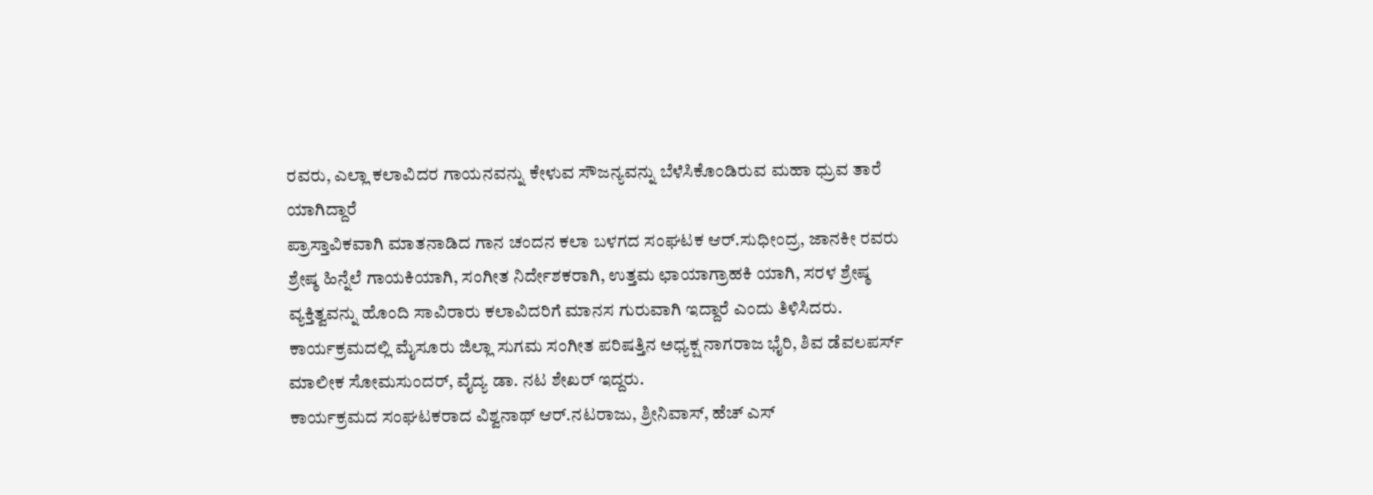ರವರು, ಎಲ್ಲಾ ಕಲಾವಿದರ ಗಾಯನವನ್ನು ಕೇಳುವ ಸೌಜನ್ಯವನ್ನು ಬೆಳೆಸಿಕೊಂಡಿರುವ ಮಹಾ ಧ್ರುವ ತಾರೆ ಯಾಗಿದ್ದಾರೆ
ಪ್ರಾಸ್ತಾವಿಕವಾಗಿ ಮಾತನಾಡಿದ ಗಾನ ಚಂದನ ಕಲಾ ಬಳಗದ ಸಂಘಟಕ ಆರ್.ಸುಧೀಂದ್ರ, ಜಾನಕೀ ರವರು ಶ್ರೇಷ್ಠ ಹಿನ್ನೆಲೆ ಗಾಯಕಿಯಾಗಿ, ಸಂಗೀತ ನಿರ್ದೇಶಕರಾಗಿ, ಉತ್ತಮ ಛಾಯಾಗ್ರಾಹಕಿ ಯಾಗಿ, ಸರಳ ಶ್ರೇಷ್ಠ ವ್ಯಕ್ತಿತ್ವವನ್ನು ಹೊಂದಿ ಸಾವಿರಾರು ಕಲಾವಿದರಿಗೆ ಮಾನಸ ಗುರುವಾಗಿ ಇದ್ದಾರೆ ಎಂದು ತಿಳಿಸಿದರು.
ಕಾರ್ಯಕ್ರಮದಲ್ಲಿ ಮೈಸೂರು ಜಿಲ್ಲಾ ಸುಗಮ ಸಂಗೀತ ಪರಿಷತ್ತಿನ ಅಧ್ಯಕ್ಷ ನಾಗರಾಜ ಭೈರಿ, ಶಿವ ಡೆವಲಪರ್ಸ್ ಮಾಲೀಕ ಸೋಮಸುಂದರ್, ವೈದ್ಯ ಡಾ. ನಟ ಶೇಖರ್ ಇದ್ದರು.
ಕಾರ್ಯಕ್ರಮದ ಸಂಘಟಕರಾದ ವಿಶ್ವನಾಥ್ ಆರ್.ನಟರಾಜು, ಶ್ರೀನಿವಾಸ್, ಹೆಚ್ ಎಸ್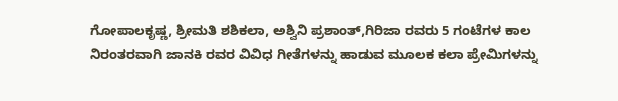ಗೋಪಾಲಕೃಷ್ಣ, ಶ್ರೀಮತಿ ಶಶಿಕಲಾ, ಅಶ್ವಿನಿ ಪ್ರಶಾಂತ್,ಗಿರಿಜಾ ರವರು 5 ಗಂಟೆಗಳ ಕಾಲ ನಿರಂತರವಾಗಿ ಜಾನಕಿ ರವರ ವಿವಿಧ ಗೀತೆಗಳನ್ನು ಹಾಡುವ ಮೂಲಕ ಕಲಾ ಪ್ರೇಮಿಗಳನ್ನು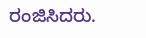ರಂಜಿಸಿದರು.